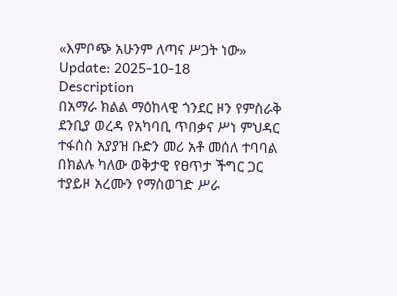«እምቦጭ አሁንም ለጣና ሥጋት ነው»
Update: 2025-10-18
Description
በአማራ ክልል ማዕከላዊ ጎንደር ዞን የምስራቅ ደንቢያ ወረዳ የአካባቢ ጥበቃና ሥነ ምህዳር ተፋሰስ አያያዝ ቡድን መሪ አቶ መሰለ ተባባል በክልሉ ካለው ወቅታዊ የፀጥታ ችግር ጋር ተያይዞ አረሙን የማስወገድ ሥራ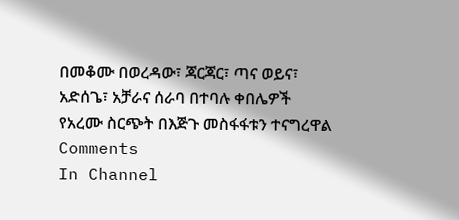በመቆሙ በወረዳው፣ ጃርጃር፣ ጣና ወይና፣ አድሰጌ፣ አቻራና ሰራባ በተባሉ ቀበሌዎች የአረሙ ስርጭት በእጅጉ መስፋፋቱን ተናግረዋል
Comments
In Channel